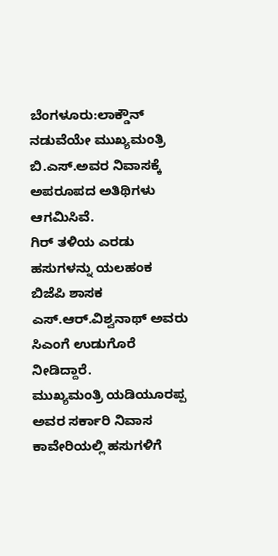ಬೆಂಗಳೂರು:ಲಾಕ್ಡೌನ್ ನಡುವೆಯೇ ಮುಖ್ಯಮಂತ್ರಿ ಬಿ.ಎಸ್.ಅವರ ನಿವಾಸಕ್ಕೆ ಅಪರೂಪದ ಅತಿಥಿಗಳು ಆಗಮಿಸಿವೆ.
ಗಿರ್ ತಳಿಯ ಎರಡು ಹಸುಗಳನ್ನು ಯಲಹಂಕ ಬಿಜೆಪಿ ಶಾಸಕ ಎಸ್.ಆರ್.ವಿಶ್ವನಾಥ್ ಅವರು ಸಿಎಂಗೆ ಉಡುಗೊರೆ ನೀಡಿದ್ದಾರೆ.
ಮುಖ್ಯಮಂತ್ರಿ ಯಡಿಯೂರಪ್ಪ ಅವರ ಸರ್ಕಾರಿ ನಿವಾಸ ಕಾವೇರಿಯಲ್ಲಿ ಹಸುಗಳಿಗೆ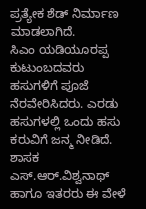ಪ್ರತ್ಯೇಕ ಶೆಡ್ ನಿರ್ಮಾಣ ಮಾಡಲಾಗಿದೆ.
ಸಿಎಂ ಯಡಿಯೂರಪ್ಪ ಕುಟುಂಬದವರು ಹಸುಗಳಿಗೆ ಪೂಜೆ ನೆರವೇರಿಸಿದರು. ಎರಡು ಹಸುಗಳಲ್ಲಿ ಒಂದು ಹಸು ಕರುವಿಗೆ ಜನ್ಮ ನೀಡಿದೆ. ಶಾಸಕ ಎಸ್.ಆರ್.ವಿಶ್ವನಾಥ್ ಹಾಗೂ ಇತರರು ಈ ವೇಳೆ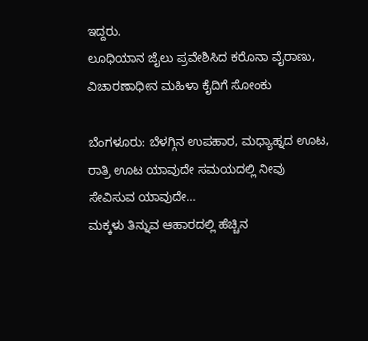ಇದ್ದರು.
ಲೂಧಿಯಾನ ಜೈಲು ಪ್ರವೇಶಿಸಿದ ಕರೊನಾ ವೈರಾಣು, ವಿಚಾರಣಾಧೀನ ಮಹಿಳಾ ಕೈದಿಗೆ ಸೋಂಕು

ಬೆಂಗಳೂರು: ಬೆಳಗ್ಗಿನ ಉಪಹಾರ, ಮಧ್ಯಾಹ್ನದ ಊಟ, ರಾತ್ರಿ ಊಟ ಯಾವುದೇ ಸಮಯದಲ್ಲಿ ನೀವು ಸೇವಿಸುವ ಯಾವುದೇ…
ಮಕ್ಕಳು ತಿನ್ನುವ ಆಹಾರದಲ್ಲಿ ಹೆಚ್ಚಿನ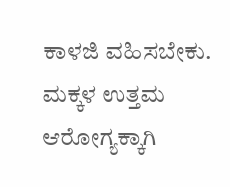ಕಾಳಜಿ ವಹಿಸಬೇಕು. ಮಕ್ಕಳ ಉತ್ತಮ ಆರೋಗ್ಯಕ್ಕಾಗಿ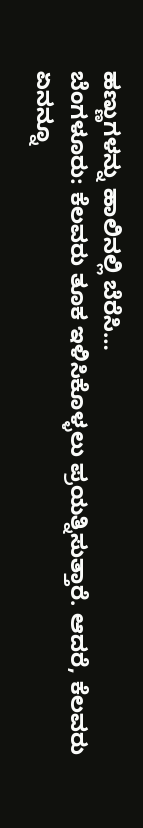ಹಣ್ಣುಗಳನ್ನು ಹಾಲಿನಲ್ಲಿ ಬೆರೆಸಿ…
ಬೆಂಗಳೂರು: ಕೆಲವರು ತೂಕ ಇಳಿಸಿಕೊಳ್ಳಲು ಪ್ರಯತ್ನಿಸುತ್ತಾರೆ. ಆದರೆ, ಕೆಲವರು ಏನನ್ನೂ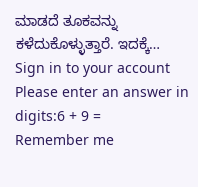ಮಾಡದೆ ತೂಕವನ್ನು ಕಳೆದುಕೊಳ್ಳುತ್ತಾರೆ. ಇದಕ್ಕೆ…
Sign in to your account
Please enter an answer in digits:6 + 9 =
Remember me